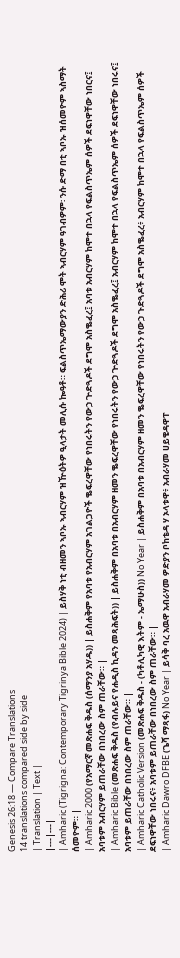Genesis 26:18 — Compare Translations
14 translations compared side by side
| Translation | Text |
|---|---|
| Amharic (Tigrigna: Contemporary Tigrinya Bible 2024) | ይስሃቅ ነቲ ብዘመን ኣቦኡ ኣብርሃም ዝዅዕትዎ ዒላታት መሊሱ ኰዓቶ። ፍልስጥኤማውያን ድሕሪ ሞት ኣብርሃም ዓገብዎም፡ ንሱ ድማ በቲ ኣቦኡ ዝሰመዮም ኣስማት ሰመዮም። |
| Amharic 2000 (የአማርኛ መጽሐፍ ቅዱስ (ሰማንያ አሃዱ)) | ይስሐቅም የአባቱ የአብርሃም አገልጋዮች ቈፍረዋቸው የነበሩትን የውኃ ጕድጓዶች ደግሞ አስቈፈረ፤ አባቱ አብርሃም ከሞተ በኋላ የፍልስጥኤም ሰዎች ደፍነዋቸው ነበርና፤ አባቱም አብርሃም ይጠራቸው በነበረው ስም ጠራቸው። |
| Amharic Bible (መጽሐፍ ቅዱስ (የብሉይና የሐዲስ ኪዳን መጻሕፍት)) | ይስሐቅም በአባቱ በአብርሃም ዘመን ቈፍረዋቸው የነበሩትን የውኃ ጕድጓዶች ደግሞ አስቈፈረ፤ አብርሃም ከሞተ በኋላ የፍልስጥኤም ሰዎች ደፍነዋቸው ነበሩና፤ አባቱም ይጠራቸው በነበረው ስም ጠራቸው። |
| Amharic Catholic Version (መጽሐፍ ቅዱስ - (ካቶሊካዊ እትም - ኤማሁስ)) No Year | ይስሐቅም በአባቱ በአብርሃም ዘመን ቈፍረዋቸው የነበሩትን የውኃ ጉድጓዶች ደግሞ አስቈፈረ፥ አብርሃም ከሞተ በኋላ የፍልስጥኤም ሰዎች ደፍነዋቸው ነበሩና፥ አባቱም ይጠራቸው በነበረው ስም ጠራቸው። |
| Amharic Dawro DFBE (ጌሻ ማጻፋ) No Year | ይሳቅ ባረ አዉዋ አብራሃመ ዎድያን ቦከቴዳ ሃ ኦላቱዋ፥ አብራሃመ ሀይቄዳዋፐ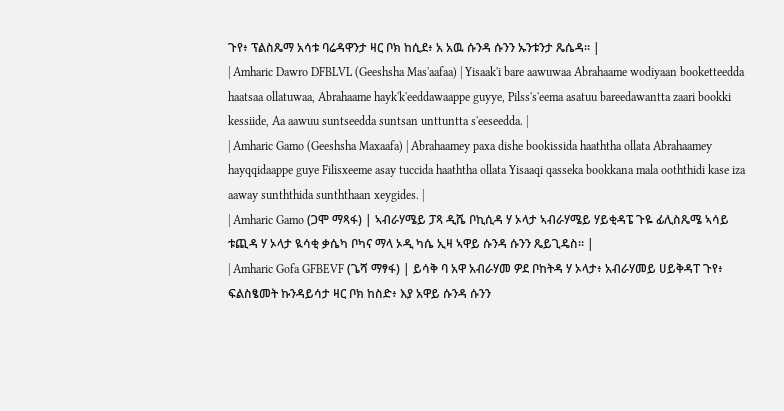ጉየ፥ ፕልስጼማ አሳቱ ባሬዳዋንታ ዛር ቦክ ከሲደ፥ አ አዉ ሱንዳ ሱንን ኡንቱንታ ጼሴዳ። |
| Amharic Dawro DFBLVL (Geeshsha Mas'aafaa) | Yisaak'i bare aawuwaa Abrahaame wodiyaan booketteedda haatsaa ollatuwaa, Abrahaame hayk'k'eeddawaappe guyye, Pilss's'eema asatuu bareedawantta zaari bookki kessiide, Aa aawuu suntseedda suntsan unttuntta s'eeseedda. |
| Amharic Gamo (Geeshsha Maxaafa) | Abrahaamey paxa dishe bookissida haaththa ollata Abrahaamey hayqqidaappe guye Filisxeeme asay tuccida haaththa ollata Yisaaqi qasseka bookkana mala ooththidi kase iza aaway sunththida sunththaan xeygides. |
| Amharic Gamo (ጋሞ ማጻፋ) | ኣብራሃሜይ ፓጻ ዲሼ ቦኪሲዳ ሃ ኦላታ ኣብራሃሜይ ሃይቂዳፔ ጉዬ ፊሊስጼሜ ኣሳይ ቱጪዳ ሃ ኦላታ ዪሳቂ ቃሴካ ቦካና ማላ ኦዲ ካሴ ኢዛ ኣዋይ ሱንዳ ሱንን ጼይጊዴስ። |
| Amharic Gofa GFBEVF (ጌሻ ማፃፋ) | ይሳቅ ባ አዋ አብራሃመ ዎደ ቦከትዳ ሃ ኦላታ፥ አብራሃመይ ሀይቅዳፐ ጉየ፥ ፍልስፄመት ኩንዳይሳታ ዛር ቦክ ከስድ፥ እያ አዋይ ሱንዳ ሱንን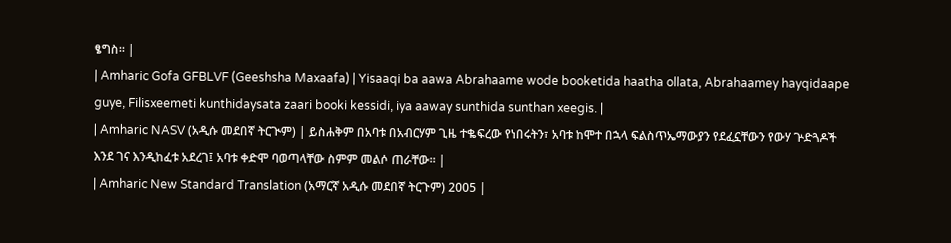ፄግስ። |
| Amharic Gofa GFBLVF (Geeshsha Maxaafa) | Yisaaqi ba aawa Abrahaame wode booketida haatha ollata, Abrahaamey hayqidaape guye, Filisxeemeti kunthidaysata zaari booki kessidi, iya aaway sunthida sunthan xeegis. |
| Amharic NASV (አዲሱ መደበኛ ትርጒም) | ይስሐቅም በአባቱ በአብርሃም ጊዜ ተቈፍረው የነበሩትን፣ አባቱ ከሞተ በኋላ ፍልስጥኤማውያን የደፈኗቸውን የውሃ ጕድጓዶች እንደ ገና እንዲከፈቱ አደረገ፤ አባቱ ቀድሞ ባወጣላቸው ስምም መልሶ ጠራቸው። |
| Amharic New Standard Translation (አማርኛ አዲሱ መደበኛ ትርጉም) 2005 |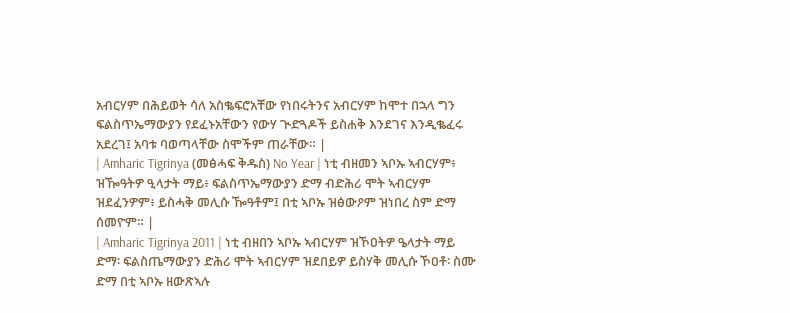አብርሃም በሕይወት ሳለ አስቈፍሮአቸው የነበሩትንና አብርሃም ከሞተ በኋላ ግን ፍልስጥኤማውያን የደፈኑአቸውን የውሃ ጒድጓዶች ይስሐቅ እንደገና እንዲቈፈሩ አደረገ፤ አባቱ ባወጣላቸው ስሞችም ጠራቸው። |
| Amharic Tigrinya (መፅሓፍ ቅዱስ) No Year | ነቲ ብዘመን ኣቦኡ ኣብርሃም፥ ዝዀዓትዎ ዒላታት ማይ፥ ፍልስጥኤማውያን ድማ ብድሕሪ ሞት ኣብርሃም ዝደፈንዎም፥ ይስሓቅ መሊሱ ዀዓቶም፤ በቲ ኣቦኡ ዝፅውዖም ዝነበረ ስም ድማ ሰመዮም። |
| Amharic Tigrinya 2011 | ነቲ ብዘበን ኣቦኡ ኣብርሃም ዝኾዐትዎ ዔላታት ማይ ድማ፡ ፍልስጤማውያን ድሕሪ ሞት ኣብርሃም ዝደበይዎ ይስሃቅ መሊሱ ኾዐቶ፡ ስሙ ድማ በቲ ኣቦኡ ዘውጽኣሉ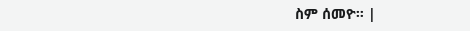ስም ሰመዮ። |